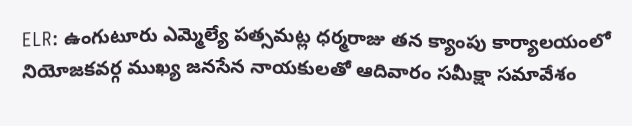ELR: ఉంగుటూరు ఎమ్మెల్యే పత్సమట్ల ధర్మరాజు తన క్యాంపు కార్యాలయంలో నియోజకవర్గ ముఖ్య జనసేన నాయకులతో ఆదివారం సమీక్షా సమావేశం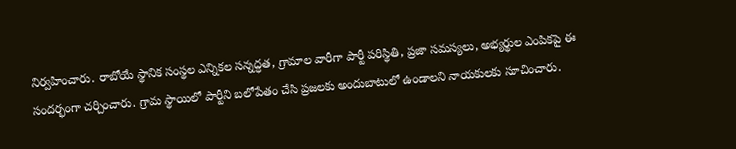నిర్వహించారు. రాబోయే స్థానిక సంస్థల ఎన్నికల సన్నద్ధత, గ్రామాల వారీగా పార్టీ పరిస్థితి, ప్రజా సమస్యలు, అభ్యర్థుల ఎంపికపై ఈ సందర్భంగా చర్చించారు. గ్రామ స్థాయిలో పార్టీని బలోపేతం చేసి ప్రజలకు అందుబాటులో ఉండాలని నాయకులకు సూచించారు.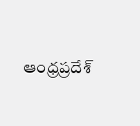ఆంధ్రప్రదేశ్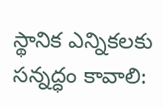స్థానిక ఎన్నికలకు సన్నద్ధం కావాలి: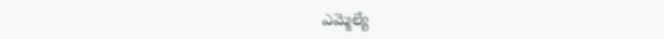ఎమ్మెల్యే